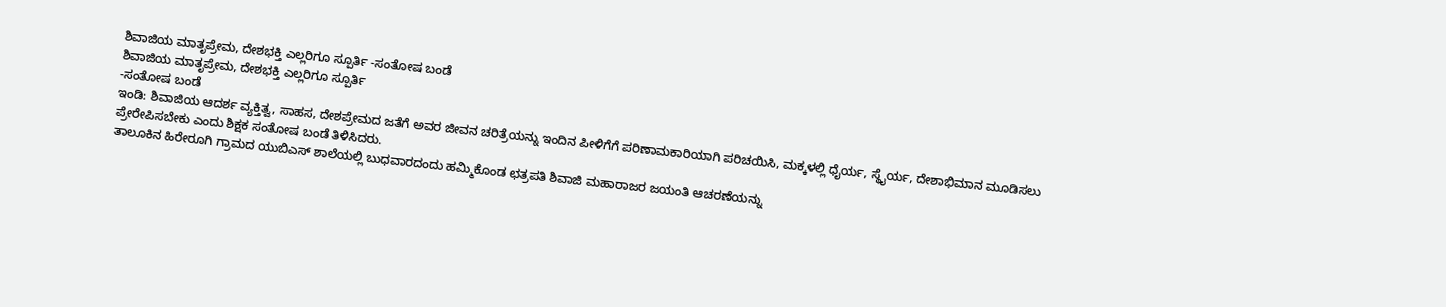ಶಿವಾಜಿಯ ಮಾತೃಪ್ರೇಮ, ದೇಶಭಕ್ತಿ ಎಲ್ಲರಿಗೂ ಸ್ಪೂರ್ತಿ -ಸಂತೋಷ ಬಂಡೆ
ಶಿವಾಜಿಯ ಮಾತೃಪ್ರೇಮ, ದೇಶಭಕ್ತಿ ಎಲ್ಲರಿಗೂ ಸ್ಪೂರ್ತಿ
-ಸಂತೋಷ ಬಂಡೆ
ಇಂಡಿ: ಶಿವಾಜಿಯ ಆದರ್ಶ ವ್ಯಕ್ತಿತ್ವ, ಸಾಹಸ, ದೇಶಪ್ರೇಮದ ಜತೆಗೆ ಅವರ ಜೀವನ ಚರಿತ್ರೆಯನ್ನು ಇಂದಿನ ಪೀಳಿಗೆಗೆ ಪರಿಣಾಮಕಾರಿಯಾಗಿ ಪರಿಚಯಿಸಿ, ಮಕ್ಕಳಲ್ಲಿ ಧೈರ್ಯ, ಸ್ಥೈರ್ಯ, ದೇಶಾಭಿಮಾನ ಮೂಡಿಸಲು ಪ್ರೇರೇಪಿಸಬೇಕು ಎಂದು ಶಿಕ್ಷಕ ಸಂತೋಷ ಬಂಡೆ ತಿಳಿಸಿದರು.
ತಾಲೂಕಿನ ಹಿರೇರೂಗಿ ಗ್ರಾಮದ ಯುಬಿಎಸ್ ಶಾಲೆಯಲ್ಲಿ ಬುಧವಾರದಂದು ಹಮ್ಮಿಕೊಂಡ ಛತ್ರಪತಿ ಶಿವಾಜಿ ಮಹಾರಾಜರ ಜಯಂತಿ ಆಚರಣೆಯನ್ನು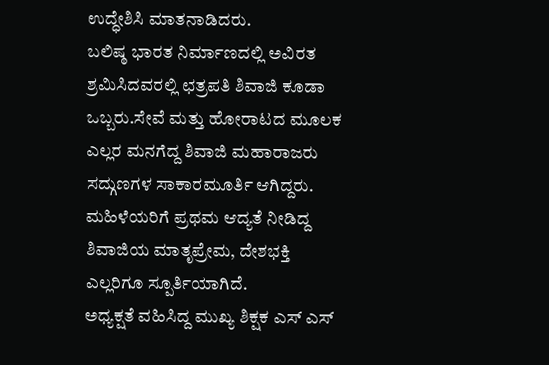ಉದ್ಧೇಶಿಸಿ ಮಾತನಾಡಿದರು.
ಬಲಿಷ್ಠ ಭಾರತ ನಿರ್ಮಾಣದಲ್ಲಿ ಅವಿರತ ಶ್ರಮಿಸಿದವರಲ್ಲಿ ಛತ್ರಪತಿ ಶಿವಾಜಿ ಕೂಡಾ ಒಬ್ಬರು.ಸೇವೆ ಮತ್ತು ಹೋರಾಟದ ಮೂಲಕ ಎಲ್ಲರ ಮನಗೆದ್ದ ಶಿವಾಜಿ ಮಹಾರಾಜರು ಸದ್ಗುಣಗಳ ಸಾಕಾರಮೂರ್ತಿ ಆಗಿದ್ದರು. ಮಹಿಳೆಯರಿಗೆ ಪ್ರಥಮ ಆದ್ಯತೆ ನೀಡಿದ್ದ ಶಿವಾಜಿಯ ಮಾತೃಪ್ರೇಮ, ದೇಶಭಕ್ತಿ ಎಲ್ಲರಿಗೂ ಸ್ಪೂರ್ತಿಯಾಗಿದೆ.
ಅಧ್ಯಕ್ಷತೆ ವಹಿಸಿದ್ದ ಮುಖ್ಯ ಶಿಕ್ಷಕ ಎಸ್ ಎಸ್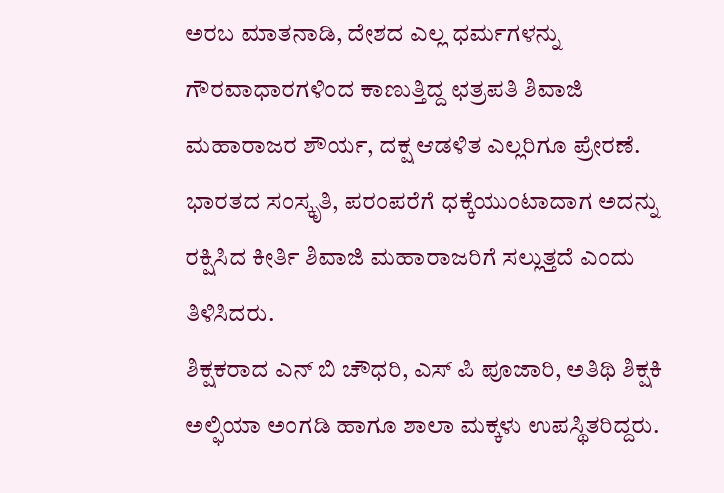ಅರಬ ಮಾತನಾಡಿ, ದೇಶದ ಎಲ್ಲ ಧರ್ಮಗಳನ್ನು ಗೌರವಾಧಾರಗಳಿಂದ ಕಾಣುತ್ತಿದ್ದ ಛತ್ರಪತಿ ಶಿವಾಜಿ ಮಹಾರಾಜರ ಶೌರ್ಯ, ದಕ್ಷ ಆಡಳಿತ ಎಲ್ಲರಿಗೂ ಪ್ರೇರಣೆ. ಭಾರತದ ಸಂಸ್ಕೃತಿ, ಪರಂಪರೆಗೆ ಧಕ್ಕೆಯುಂಟಾದಾಗ ಅದನ್ನು ರಕ್ಷಿಸಿದ ಕೀರ್ತಿ ಶಿವಾಜಿ ಮಹಾರಾಜರಿಗೆ ಸಲ್ಲುತ್ತದೆ ಎಂದು ತಿಳಿಸಿದರು.
ಶಿಕ್ಷಕರಾದ ಎನ್ ಬಿ ಚೌಧರಿ, ಎಸ್ ಪಿ ಪೂಜಾರಿ, ಅತಿಥಿ ಶಿಕ್ಷಕಿ ಅಲ್ಫಿಯಾ ಅಂಗಡಿ ಹಾಗೂ ಶಾಲಾ ಮಕ್ಕಳು ಉಪಸ್ಥಿತರಿದ್ದರು.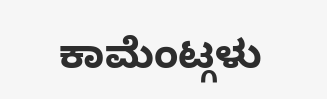ಕಾಮೆಂಟ್ಗಳು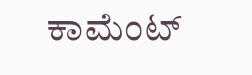ಕಾಮೆಂಟ್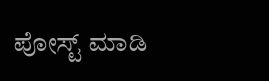ಪೋಸ್ಟ್ ಮಾಡಿ